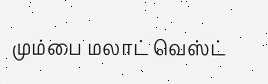மும்பை மலாட் வெஸ்ட்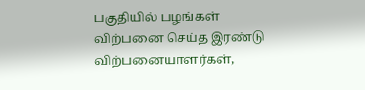பகுதியில் பழங்கள் விற்பனை செய்த இரண்டு விற்பனையாளர்கள்,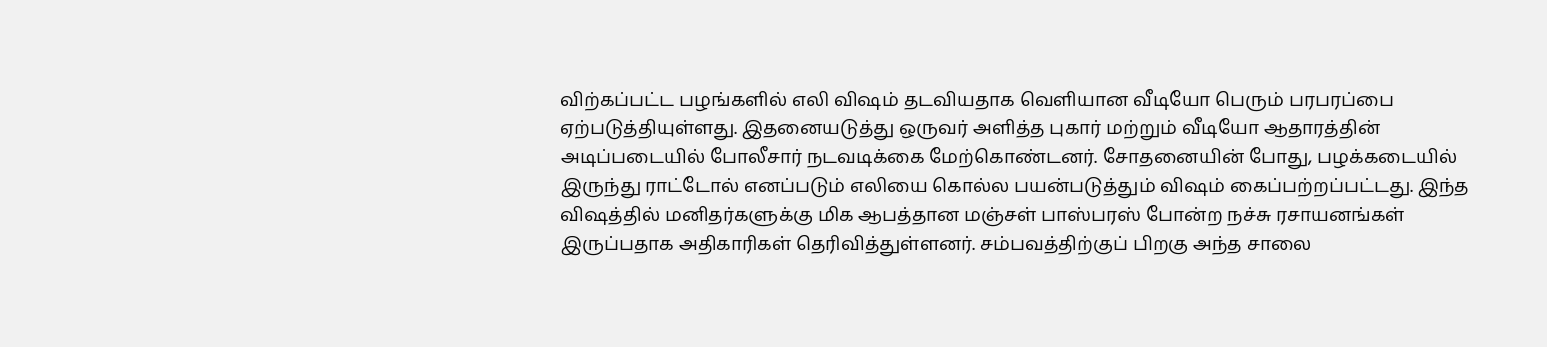விற்கப்பட்ட பழங்களில் எலி விஷம் தடவியதாக வெளியான வீடியோ பெரும் பரபரப்பை ஏற்படுத்தியுள்ளது. இதனையடுத்து ஒருவர் அளித்த புகார் மற்றும் வீடியோ ஆதாரத்தின் அடிப்படையில் போலீசார் நடவடிக்கை மேற்கொண்டனர். சோதனையின் போது, பழக்கடையில் இருந்து ராட்டோல் எனப்படும் எலியை கொல்ல பயன்படுத்தும் விஷம் கைப்பற்றப்பட்டது. இந்த விஷத்தில் மனிதர்களுக்கு மிக ஆபத்தான மஞ்சள் பாஸ்பரஸ் போன்ற நச்சு ரசாயனங்கள் இருப்பதாக அதிகாரிகள் தெரிவித்துள்ளனர். சம்பவத்திற்குப் பிறகு அந்த சாலை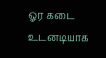ஓர கடை உடனடியாக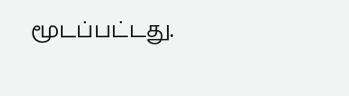மூடப்பட்டது.